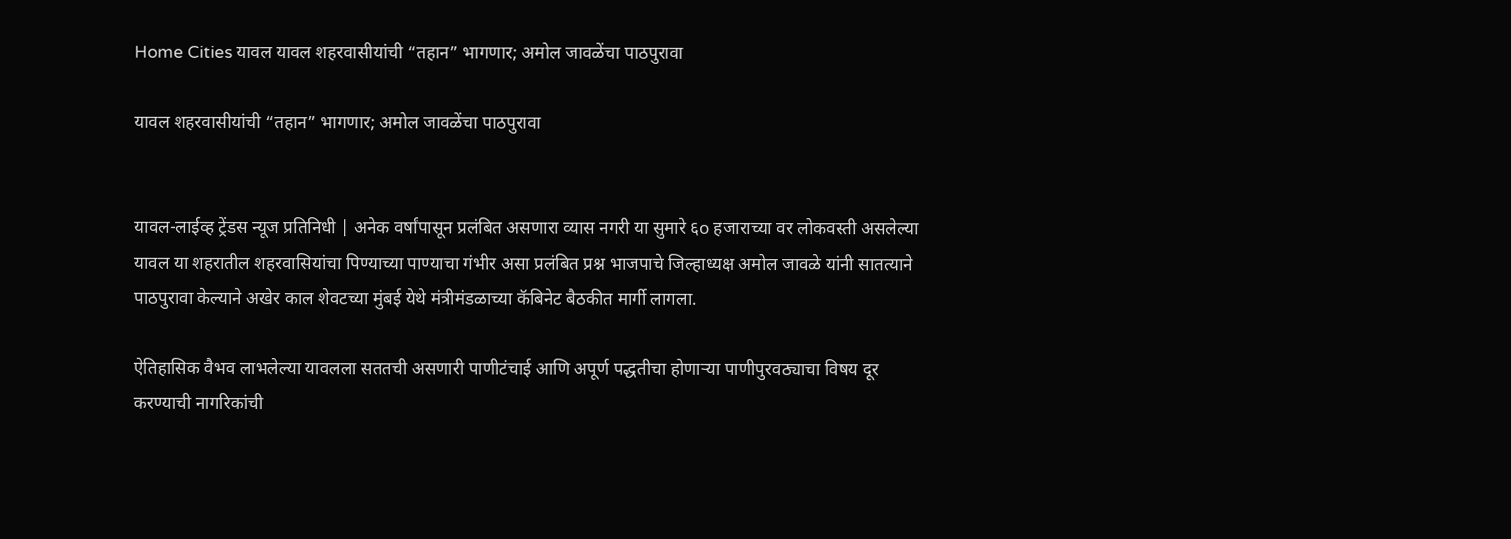Home Cities यावल यावल शहरवासीयांची “तहान” भागणार; अमोल जावळेंचा पाठपुरावा

यावल शहरवासीयांची “तहान” भागणार; अमोल जावळेंचा पाठपुरावा


यावल-लाईव्ह ट्रेंडस न्यूज प्रतिनिधी | अनेक वर्षांपासून प्रलंबित असणारा व्यास नगरी या सुमारे ६o हजाराच्या वर लोकवस्ती असलेल्या यावल या शहरातील शहरवासियांचा पिण्याच्या पाण्याचा गंभीर असा प्रलंबित प्रश्न भाजपाचे जिल्हाध्यक्ष अमोल जावळे यांनी सातत्याने पाठपुरावा केल्याने अखेर काल शेवटच्या मुंबई येथे मंत्रीमंडळाच्या कॅबिनेट बैठकीत मार्गी लागला.

ऐतिहासिक वैभव लाभलेल्या यावलला सततची असणारी पाणीटंचाई आणि अपूर्ण पद्धतीचा होणाऱ्या पाणीपुरवठ्याचा विषय दूर करण्याची नागरिकांची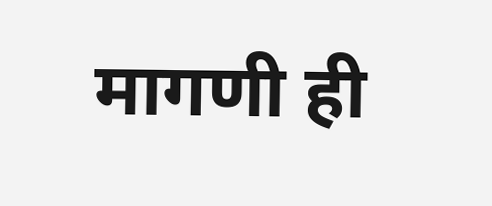मागणी ही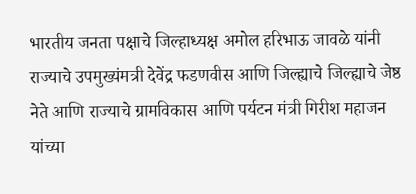भारतीय जनता पक्षाचे जिल्हाध्यक्ष अमोल हरिभाऊ जावळे यांनी राज्याचे उपमुख्यंमत्री देवेंद्र फडणवीस आणि जिल्ह्याचे जिल्ह्याचे जेष्ठ नेते आणि राज्याचे ग्रामविकास आणि पर्यटन मंत्री गिरीश महाजन यांच्या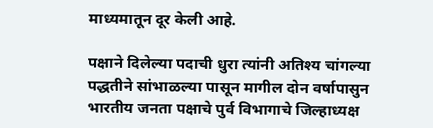माध्यमातून दूर केली आहे.

पक्षाने दिलेल्या पदाची धुरा त्यांनी अतिश्य चांगल्या पद्धतीने सांभाळल्या पासून मागील दोन वर्षापासुन भारतीय जनता पक्षाचे पुर्व विभागाचे जिल्हाध्यक्ष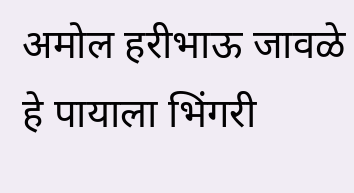अमोल हरीभाऊ जावळे हे पायाला भिंगरी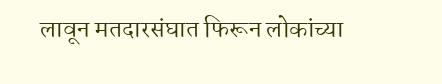लावून मतदारसंघात फिरून लोकांच्या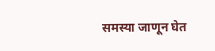समस्या जाणून घेत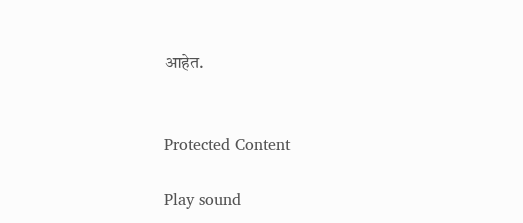आहेत.


Protected Content

Play sound